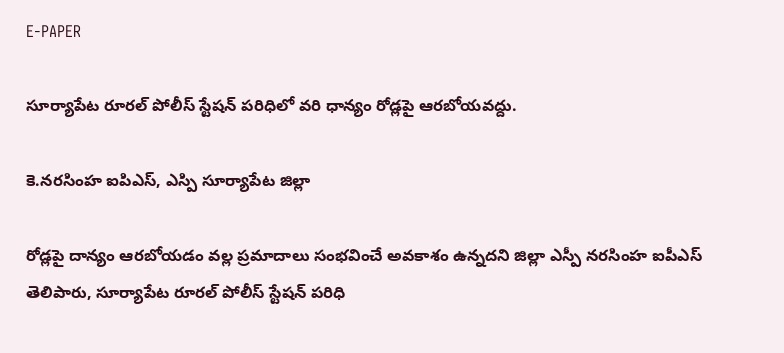E-PAPER

సూర్యాపేట రూరల్ పోలీస్ స్టేషన్ పరిధిలో వరి ధాన్యం రోడ్లపై ఆరబోయవద్దు.

కె.నరసింహ ఐపిఎస్, ఎస్పి సూర్యాపేట జిల్లా

రోడ్లపై దాన్యం ఆరబోయడం వల్ల ప్రమాదాలు సంభవించే అవకాశం ఉన్నదని జిల్లా ఎస్పీ నరసింహ ఐపీఎస్ తెలిపారు, సూర్యాపేట రూరల్ పోలీస్ స్టేషన్ పరిధి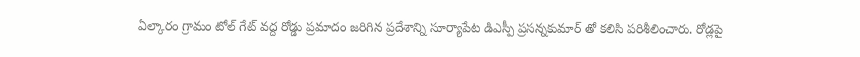ఏల్కారం గ్రామం టోల్ గేట్ వద్ద రోడ్డు ప్రమాదం జరిగిన ప్రదేశాన్ని సూర్యాపేట డిఎస్పీ ప్రసన్నకుమార్ తో కలిసి పరిశీలించారు. రోడ్లపై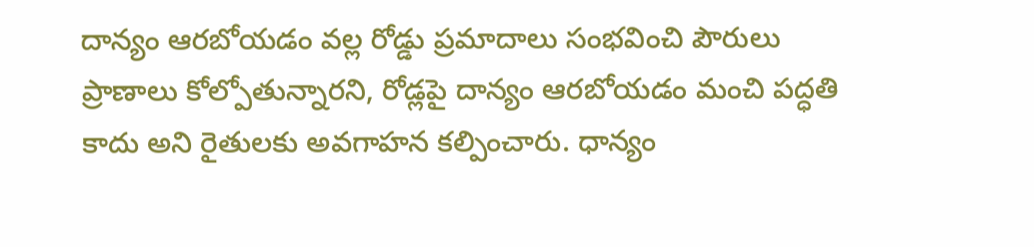దాన్యం ఆరబోయడం వల్ల రోడ్డు ప్రమాదాలు సంభవించి పౌరులు ప్రాణాలు కోల్పోతున్నారని, రోడ్లపై దాన్యం ఆరబోయడం మంచి పద్ధతి కాదు అని రైతులకు అవగాహన కల్పించారు. ధాన్యం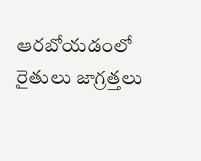ఆరబోయడంలో రైతులు జాగ్రత్తలు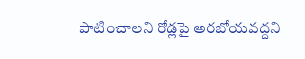పాటించాలని రోడ్లపై అరబోయవద్దని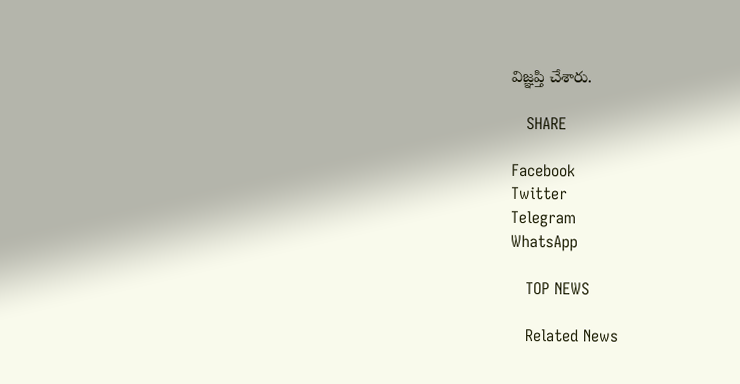విజ్ఞప్తి చేశారు.

   SHARE

Facebook
Twitter
Telegram
WhatsApp

   TOP NEWS

   Related News